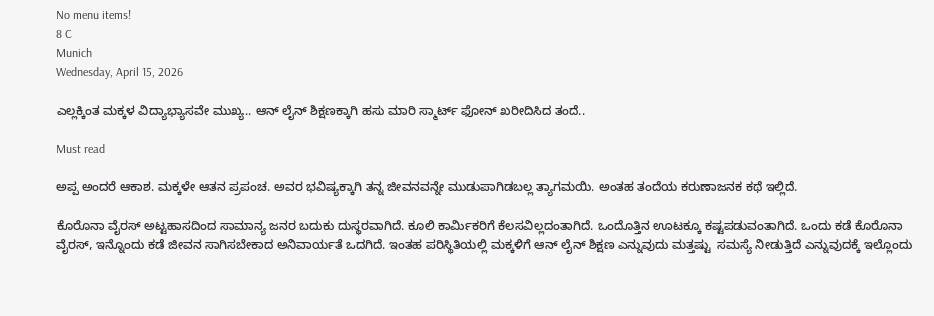No menu items!
8 C
Munich
Wednesday, April 15, 2026

ಎಲ್ಲಕ್ಕಿಂತ ಮಕ್ಕಳ‌ ವಿದ್ಯಾಭ್ಯಾಸವೇ ಮುಖ್ಯ.. ಆನ್ ಲೈನ್ ಶಿಕ್ಷಣಕ್ಕಾಗಿ ಹಸು‌‌ ಮಾರಿ ಸ್ಮಾರ್ಟ್ ಫೋನ್ ಖರೀದಿಸಿದ ತಂದೆ..

Must read

ಅಪ್ಪ ಅಂದರೆ ‌ಆಕಾಶ. ಮಕ್ಕಳೇ ಆತನ ಪ್ರಪಂಚ. ಅವರ ಭವಿಷ್ಯಕ್ಕಾಗಿ ತನ್ನ ಜೀವನವನ್ನೇ ಮುಡುಪಾಗಿಡಬಲ್ಲ ತ್ಯಾಗಮಯಿ. ಅಂತಹ ತಂದೆಯ‌‌ ಕರುಣಾಜನಕ ಕಥೆ ಇಲ್ಲಿದೆ.

ಕೊರೊನಾ ವೈರಸ್ ಅಟ್ಟಹಾಸದಿಂದ ಸಾಮಾನ್ಯ ಜನರ ಬದುಕು‌ ದುಸ್ಥರವಾಗಿದೆ. ಕೂಲಿ‌ ಕಾರ್ಮಿಕರಿಗೆ‌ ಕೆಲಸವಿಲ್ಲದಂತಾಗಿದೆ. ಒಂದೊತ್ತಿನ ಊಟಕ್ಕೂ ಕಷ್ಟಪಡುವಂತಾಗಿದೆ. ಒಂದು ಕಡೆ ಕೊರೊನಾ ವೈರಸ್, ಇನ್ನೊಂದು ಕಡೆ ಜೀವನ ಸಾಗಿಸಬೇಕಾದ ಅನಿವಾರ್ಯತೆ‌ ಒದಗಿದೆ. ಇಂತಹ ಪರಿಸ್ಥಿತಿಯಲ್ಲಿ ಮಕ್ಕಳಿಗೆ ಆನ್ ಲೈನ್ ಶಿಕ್ಷಣ ಎನ್ನುವುದು ಮತ್ತಷ್ಟು  ಸಮಸ್ಯೆ ನೀಡುತ್ತಿದೆ ಎನ್ನುವುದಕ್ಕೆ ಇಲ್ಲೊಂದು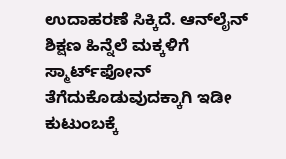ಉದಾಹರಣೆ ಸಿಕ್ಕಿದೆ. ಆನ್‌ಲೈನ್ ಶಿಕ್ಷಣ ಹಿನ್ನೆಲೆ ಮಕ್ಕಳಿಗೆ ಸ್ಮಾರ್ಟ್‌ಫೋನ್ ತೆಗೆದುಕೊಡುವುದಕ್ಕಾಗಿ ಇಡೀ ಕುಟುಂಬಕ್ಕೆ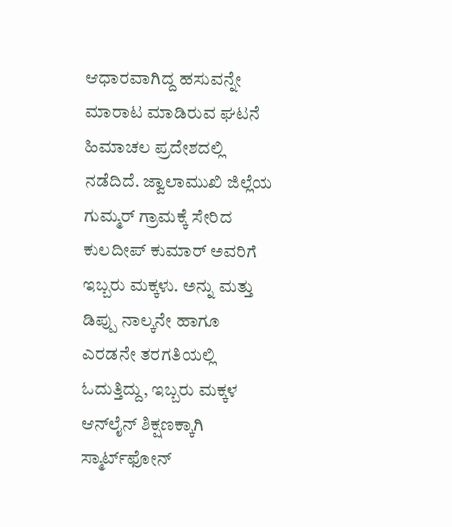ಆಧಾರವಾಗಿದ್ದ ಹಸುವನ್ನೇ ಮಾರಾಟ ಮಾಡಿರುವ ಘಟನೆ ಹಿಮಾಚಲ ಪ್ರದೇಶದಲ್ಲಿ ನಡೆದಿದೆ. ಜ್ವಾಲಾಮುಖಿ ಜಿಲ್ಲೆಯ ಗುಮ್ಮರ್ ಗ್ರಾಮಕ್ಕೆ ಸೇರಿದ ಕುಲದೀಪ್ ಕುಮಾರ್ ಅವರಿಗೆ ಇಬ್ಬರು ಮಕ್ಕಳು. ಅನ್ನು ಮತ್ತು ಡಿಪ್ಪು ನಾಲ್ಕನೇ ಹಾಗೂ ಎರಡನೇ ತರಗತಿಯಲ್ಲಿ ಓದುತ್ತಿದ್ದು, ಇಬ್ಬರು ಮಕ್ಕಳ ಆನ್‌ಲೈನ್ ಶಿಕ್ಷಣಕ್ಕಾಗಿ ಸ್ಮಾರ್ಟ್‌ಫೋನ್‌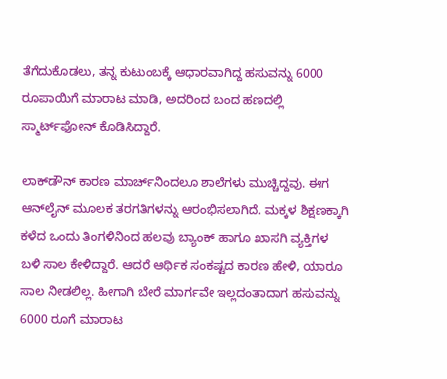ತೆಗೆದುಕೊಡಲು, ತನ್ನ ಕುಟುಂಬಕ್ಕೆ ಆಧಾರವಾಗಿದ್ದ ಹಸುವನ್ನು 6000 ರೂಪಾಯಿಗೆ ಮಾರಾಟ ಮಾಡಿ, ಅದರಿಂದ ಬಂದ ಹಣದಲ್ಲಿ ಸ್ಮಾರ್ಟ್‌ಫೋನ್ ಕೊಡಿಸಿದ್ದಾರೆ.

ಲಾಕ್‌ಡೌನ್ ಕಾರಣ ಮಾರ್ಚ್‌ನಿಂದಲೂ ಶಾಲೆಗಳು ಮುಚ್ಚಿದ್ದವು. ಈಗ ಆನ್‌ಲೈನ್‌ ಮೂಲಕ ತರಗತಿಗಳನ್ನು ಆರಂಭಿಸಲಾಗಿದೆ. ಮಕ್ಕಳ ಶಿಕ್ಷಣಕ್ಕಾಗಿ ಕಳೆದ ಒಂದು ತಿಂಗಳಿನಿಂದ ಹಲವು ಬ್ಯಾಂಕ್ ಹಾಗೂ ಖಾಸಗಿ ವ್ಯಕ್ತಿಗಳ ಬಳಿ ಸಾಲ ಕೇಳಿದ್ದಾರೆ. ಆದರೆ ಆರ್ಥಿಕ ಸಂಕಷ್ಟದ ಕಾರಣ ಹೇಳಿ, ಯಾರೂ ಸಾಲ ನೀಡಲಿಲ್ಲ. ಹೀಗಾಗಿ ಬೇರೆ ಮಾರ್ಗವೇ ಇಲ್ಲದಂತಾದಾಗ ಹಸುವನ್ನು 6000 ರೂಗೆ ಮಾರಾಟ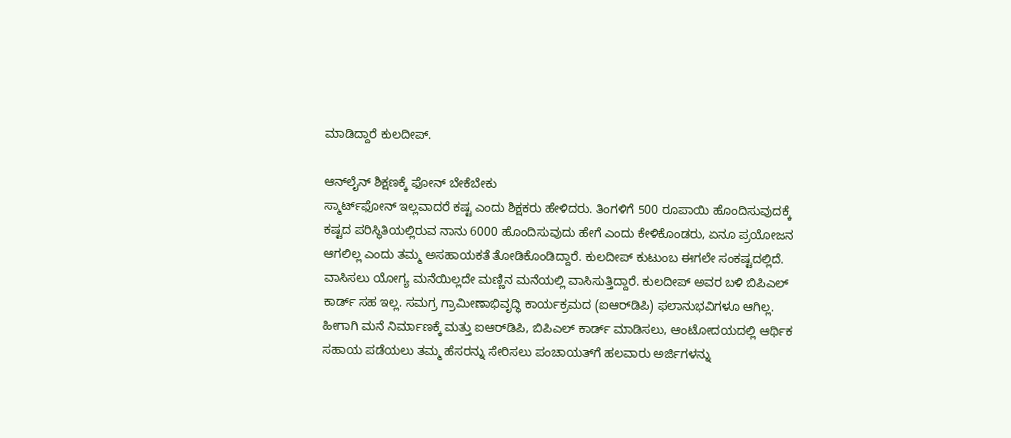ಮಾಡಿದ್ದಾರೆ ಕುಲದೀಪ್.

ಆನ್‌ಲೈನ್ ಶಿಕ್ಷಣಕ್ಕೆ ಫೋನ್ ಬೇಕೆಬೇಕು
ಸ್ಮಾರ್ಟ್‌ಫೋನ್‌ ಇಲ್ಲವಾದರೆ ಕಷ್ಟ ಎಂದು ಶಿಕ್ಷಕರು ಹೇಳಿದರು. ತಿಂಗಳಿಗೆ 500 ರೂಪಾಯಿ ಹೊಂದಿಸುವುದಕ್ಕೆ ಕಷ್ಟದ ಪರಿಸ್ಥಿತಿಯಲ್ಲಿರುವ ನಾನು 6000 ಹೊಂದಿಸುವುದು ಹೇಗೆ ಎಂದು ಕೇಳಿಕೊಂಡರು, ಏನೂ ಪ್ರಯೋಜನ ಆಗಲಿಲ್ಲ ಎಂದು ತಮ್ಮ ಅಸಹಾಯಕತೆ ತೋಡಿಕೊಂಡಿದ್ದಾರೆ. ಕುಲದೀಪ್ ಕುಟುಂಬ ಈಗಲೇ‌ ಸಂಕಷ್ಟದಲ್ಲಿದೆ. ವಾಸಿಸಲು‌ ಯೋಗ್ಯ ಮನೆಯಿಲ್ಲದೇ ಮಣ್ಣಿನ ಮನೆಯಲ್ಲಿ ವಾಸಿಸುತ್ತಿದ್ದಾರೆ. ಕುಲದೀಪ್ ಅವರ ಬಳಿ‌ ಬಿಪಿಎಲ್ ಕಾರ್ಡ್ ಸಹ ಇಲ್ಲ. ಸಮಗ್ರ ಗ್ರಾಮೀಣಾಭಿವೃದ್ಧಿ ಕಾರ್ಯಕ್ರಮದ (ಐಆರ್‌ಡಿಪಿ) ಫಲಾನುಭವಿಗಳೂ‌ ಆಗಿಲ್ಲ‌. ಹೀಗಾಗಿ ಮನೆ ನಿರ್ಮಾಣಕ್ಕೆ ಮತ್ತು‌‌ ಐಆರ್‌ಡಿಪಿ, ಬಿಪಿಎಲ್ ಕಾರ್ಡ್ ‌ಮಾಡಿಸಲು‌, ಆಂಟೋದಯದಲ್ಲಿ ಆರ್ಥಿಕ ಸಹಾಯ ಪಡೆಯಲು ತಮ್ಮ‌ ಹೆಸರನ್ನು ಸೇರಿಸಲು ಪಂಚಾಯತ್‌ಗೆ ಹಲವಾರು ಅರ್ಜಿಗಳನ್ನು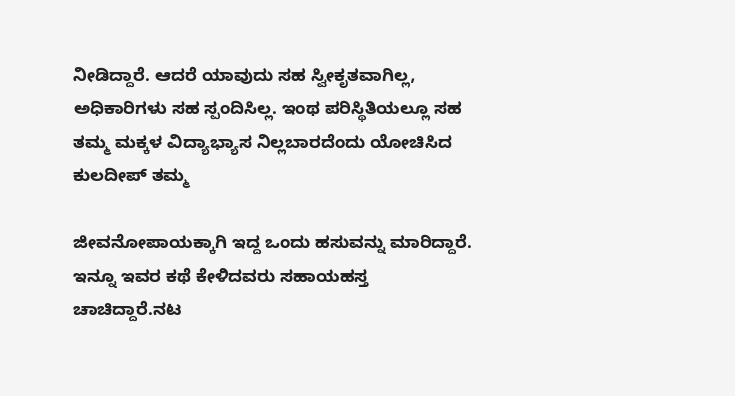ನೀಡಿದ್ದಾರೆ. ಆದರೆ ಯಾವುದು ಸಹ ಸ್ವೀಕೃತವಾಗಿಲ್ಲ, ಅಧಿಕಾರಿಗಳು‌ ಸಹ‌‌‌ ಸ್ಪಂದಿಸಿಲ್ಲ. ಇಂಥ ಪರಿಸ್ಥಿತಿಯಲ್ಲೂ ಸಹ ತಮ್ಮ ಮಕ್ಕಳ ವಿದ್ಯಾಭ್ಯಾಸ ನಿಲ್ಲಬಾರದೆಂದು‌ ಯೋಚಿಸಿದ‌ ಕುಲದೀಪ್ ತಮ್ಮ

ಜೀವನೋಪಾಯಕ್ಕಾಗಿ ‌ಇದ್ದ ಒಂದು‌ ಹಸುವನ್ನು ‌ಮಾರಿದ್ದಾರೆ. ಇನ್ನೂ ಇವರ ಕಥೆ ಕೇಳಿದವರು ಸಹಾಯಹಸ್ತ ಚಾಚಿದ್ದಾರೆ.ನಟ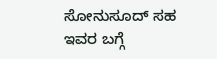ಸೋನುಸೂದ್ ಸಹ ಇವರ ಬಗ್ಗೆ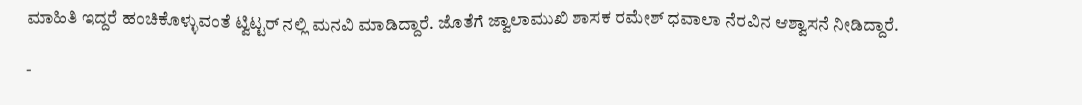ಮಾಹಿತಿ ‌ಇದ್ದರೆ ಹಂಚಿಕೊಳ್ಳುವಂತೆ‌ ಟ್ವಿಟ್ಟರ್ ನಲ್ಲಿ ಮನವಿ ಮಾಡಿದ್ದಾರೆ. ಜೊತೆಗೆ ಜ್ವಾಲಾಮುಖಿ ಶಾಸಕ ರಮೇಶ್ ಧವಾಲಾ ನೆರವಿನ ಆಶ್ವಾಸನೆ ನೀಡಿದ್ದಾರೆ.

-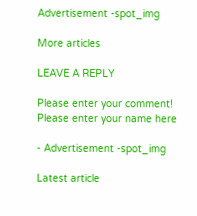Advertisement -spot_img

More articles

LEAVE A REPLY

Please enter your comment!
Please enter your name here

- Advertisement -spot_img

Latest article